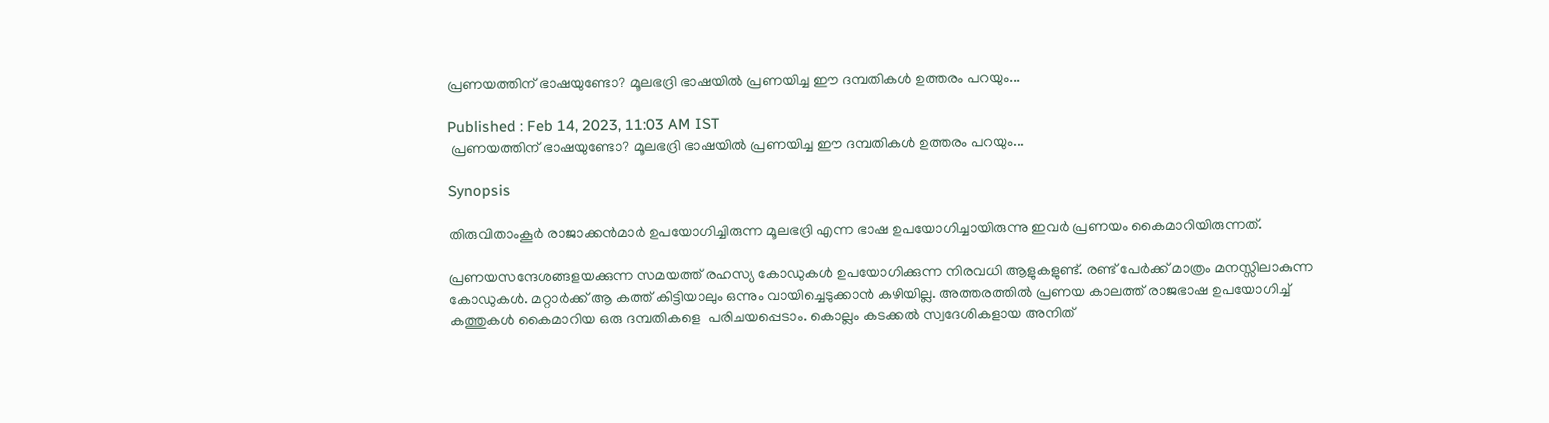പ്രണയത്തിന് ഭാഷയുണ്ടോ? മൂലഭദ്രി ഭാഷയിൽ പ്രണയിച്ച ഈ ദമ്പതികൾ ഉത്തരം പറയും...

Published : Feb 14, 2023, 11:03 AM IST
 പ്രണയത്തിന് ഭാഷയുണ്ടോ? മൂലഭദ്രി ഭാഷയിൽ പ്രണയിച്ച ഈ ദമ്പതികൾ ഉത്തരം പറയും...

Synopsis

തിരുവിതാംകൂർ രാജാക്കൻമാർ ഉപയോഗിച്ചിരുന്ന മൂലഭദ്രി എന്ന ഭാഷ ഉപയോഗിച്ചായിരുന്നു ഇവർ പ്രണയം കൈമാറിയിരുന്നത്.

പ്രണയസന്ദേശങ്ങളയക്കുന്ന സമയത്ത് രഹസ്യ കോ‍ഡുകൾ ഉപയോഗിക്കുന്ന നിരവധി ആളുകളുണ്ട്. രണ്ട് പേർക്ക് മാത്രം മനസ്സിലാകുന്ന കോഡുകൾ. മറ്റാർക്ക് ആ കത്ത് കിട്ടിയാലും ഒന്നും വായിച്ചെടുക്കാൻ കഴിയില്ല. അത്തരത്തിൽ പ്രണയ കാലത്ത് രാജഭാഷ ഉപയോഗിച്ച് കത്തുകൾ കൈമാറിയ ഒരു ദമ്പതികളെ  പരിചയപ്പെടാം. കൊല്ലം കടക്കൽ സ്വദേശികളായ അനിത്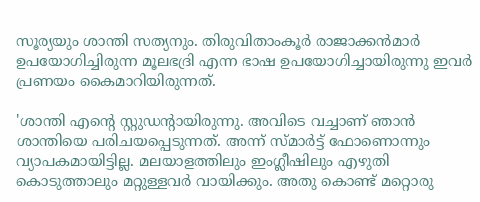സൂര്യയും ശാന്തി സത്യനും. തിരുവിതാംകൂർ രാജാക്കൻമാർ ഉപയോഗിച്ചിരുന്ന മൂലഭദ്രി എന്ന ഭാഷ ഉപയോഗിച്ചായിരുന്നു ഇവർ പ്രണയം കൈമാറിയിരുന്നത്.

'ശാന്തി എന്റെ സ്റ്റുഡന്റായിരുന്നു. അവിടെ വച്ചാണ് ഞാൻ ശാന്തിയെ പരിചയപ്പെടുന്നത്. അന്ന് സ്മാർട്ട് ഫോണൊന്നും വ്യാപകമായിട്ടില്ല. മലയാളത്തിലും ഇംഗ്ലീഷിലും എഴുതി കൊടുത്താലും മറ്റുള്ളവർ വായിക്കും. അതു കൊണ്ട് മറ്റൊരു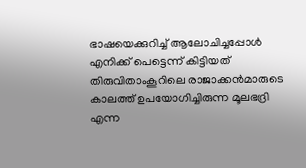ഭാഷയെക്കുറിച്ച് ആലോചിച്ചപ്പോൾ എനിക്ക് പെട്ടെന്ന് കിട്ടിയത് തിരുവിതാംകൂറിലെ രാജാക്കൻമാരുടെ കാലത്ത് ഉപയോഗിച്ചിരുന്ന മൂലഭദ്രി എന്ന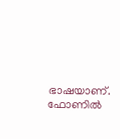ഭാഷയാണ്. ഫോണിൽ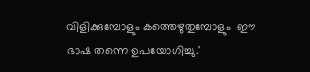വിളിക്കുമ്പോളും കത്തെഴുതുമ്പോളും  ഈ ഭാഷ തന്നെ ഉപയോഗിച്ചു.'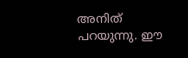അനിത് പറയുന്നു. ഈ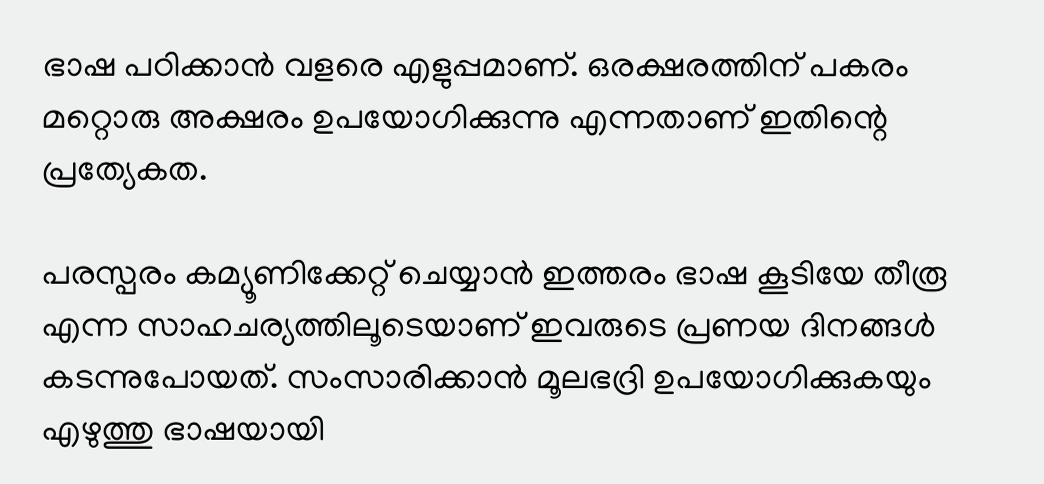ഭാഷ പഠിക്കാൻ വളരെ എളുപ്പമാണ്. ഒരക്ഷരത്തിന് പകരം മറ്റൊരു അക്ഷരം ഉപയോഗിക്കുന്നു എന്നതാണ് ഇതിന്റെ പ്രത്യേകത.

പരസ്പരം കമ്യൂണിക്കേറ്റ് ചെയ്യാൻ ഇത്തരം ഭാഷ കൂടിയേ തീരൂ എന്ന സാഹചര്യത്തിലൂടെയാണ് ഇവരുടെ പ്രണയ ദിനങ്ങൾ കടന്നുപോയത്. സംസാരിക്കാൻ മൂലഭദ്രി ഉപയോഗിക്കുകയും എഴുത്തു ഭാഷയായി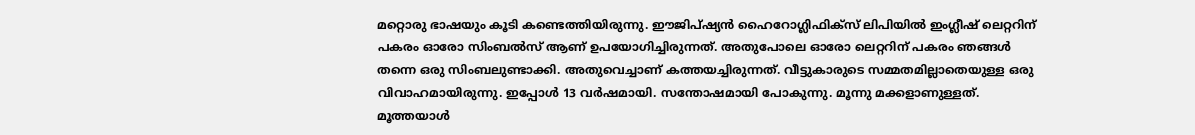മറ്റൊരു ഭാഷയും കൂടി കണ്ടെത്തിയിരുന്നു. ഈജിപ്ഷ്യൻ ഹൈറോഗ്ലിഫിക്സ് ലിപിയിൽ ഇംഗ്ലീഷ് ലെറ്ററിന് പകരം ഓരോ സിംബൽസ് ആണ് ഉപയോഗിച്ചിരുന്നത്. അതുപോലെ ഓരോ ലെറ്ററിന് പകരം ഞങ്ങൾ തന്നെ ഒരു സിംബലുണ്ടാക്കി. അതുവെച്ചാണ് കത്തയച്ചിരുന്നത്. വീട്ടുകാരുടെ സമ്മതമില്ലാതെയുള്ള ഒരു വിവാഹമായിരുന്നു. ഇപ്പോൾ 13 വർഷമായി. സന്തോഷമായി പോകുന്നു. മൂന്നു മക്കളാണുള്ളത്. മൂത്തയാൾ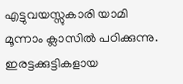എട്ടുവയസ്സുകാരി യാമി മൂന്നാം ക്ലാസിൽ പഠിക്കുന്നു. ഇരട്ടക്കുട്ടികളായ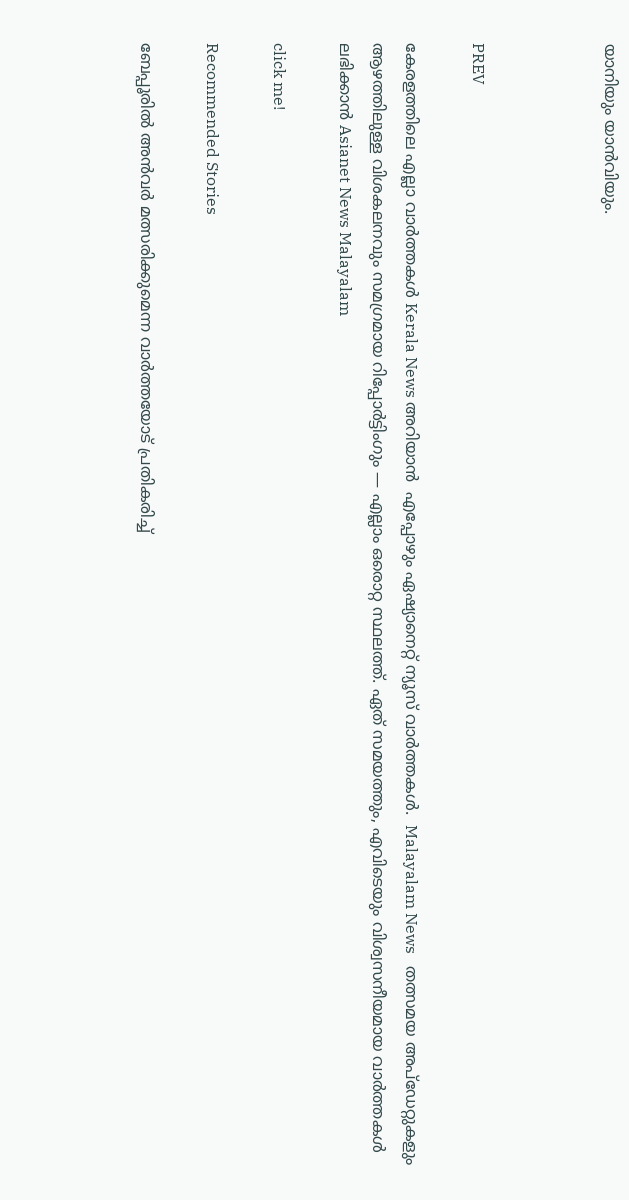യാനിയും യാൻവിയും.



PREV

കേരളത്തിലെ എല്ലാ വാർത്തകൾ Kerala News അറിയാൻ  എപ്പോഴും ഏഷ്യാനെറ്റ് ന്യൂസ് വാർത്തകൾ.  Malayalam News   തത്സമയ അപ്‌ഡേറ്റുകളും ആഴത്തിലുള്ള വിശകലനവും സമഗ്രമായ റിപ്പോർട്ടിംഗും — എല്ലാം ഒരൊറ്റ സ്ഥലത്ത്. ഏത് സമയത്തും, എവിടെയും വിശ്വസനീയമായ വാർത്തകൾ ലഭിക്കാൻ Asianet News Malayalam

click me!

Recommended Stories

ബേപ്പൂരിൽ അൻവർ മത്സരിക്കുമെന്ന വാർത്തയോട് പ്രതികരിച്ച്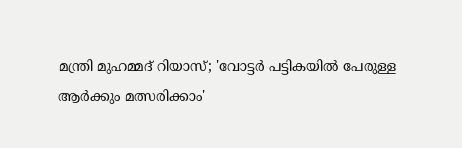മന്ത്രി മുഹമ്മദ്‌ റിയാസ്; 'വോട്ടർ പട്ടികയിൽ പേരുള്ള ആർക്കും മത്സരിക്കാം'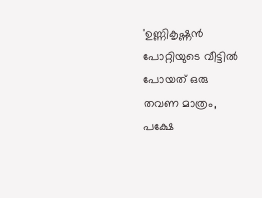'ഉണ്ണികൃഷ്ണൻ പോറ്റിയുടെ വീട്ടില്‍ പോയത് ഒരു തവണ മാത്രം, പക്ഷേ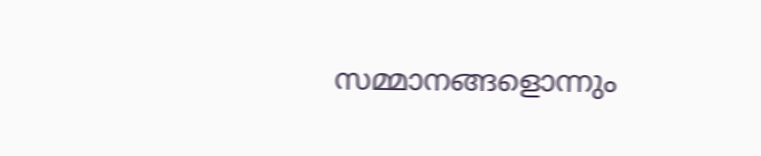സമ്മാനങ്ങളൊന്നും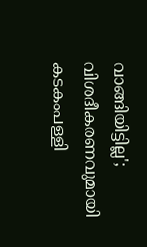വാങ്ങിയിട്ടില്ല'; വിശദീകരണവുമായി കടകംപള്ളി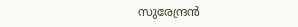സുരേന്ദ്രൻ